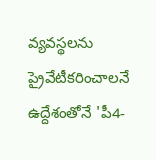వ్యవస్థలను ప్రైవేటీకరించాలనే ఉద్దేశంతోనే 'పీ4-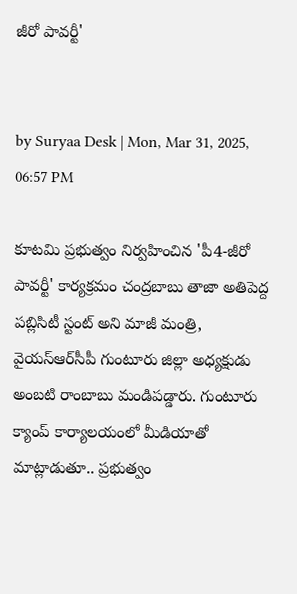జీరో పావర్టీ'


by Suryaa Desk | Mon, Mar 31, 2025, 06:57 PM

కూటమి ప్రభుత్వం నిర్వహించిన 'పీ4-జీరో పావర్టీ' కార్యక్రమం చంద్రబాబు తాజా అతిపెద్ద పబ్లిసిటీ స్టంట్‌ అని మాజీ మంత్రి, వైయస్ఆర్‌సీపీ గుంటూరు జిల్లా అధ్యక్షుడు అంబటి రాంబాబు మండిపడ్డారు. గుంటూరు క్యాంప్ కార్యాలయంలో మీడియాతో మాట్లాడుతూ.. ప్రభుత్వం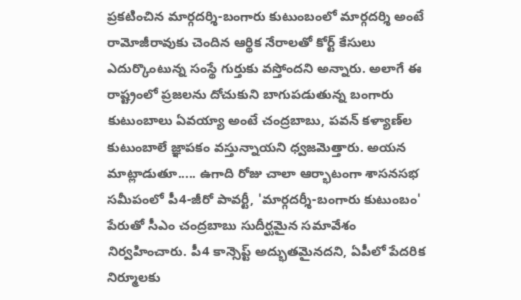ప్రకటించిన మార్గదర్శి-బంగారు కుటుంబంలో మార్గదర్శి అంటే రామోజీరావుకు చెందిన ఆర్థిక నేరాలతో కోర్ట్ కేసులు ఎదుర్కొంటున్న సంస్థే గుర్తుకు వస్తోందని అన్నారు. అలాగే ఈ రాష్ట్రంలో ప్రజలను దోచుకుని బాగుపడుతున్న బంగారు కుటుంబాలు ఏవయ్యా అంటే చంద్రబాబు, పవన్ కళ్యాణ్‌ల కుటుంబాలే జ్ఞాపకం వస్తున్నాయని ధ్వజమెత్తారు. అయన మాట్లాడుతూ..... ఉగాది రోజు చాలా ఆర్భాటంగా శాసనసభ సమీపంలో పీ4-జీరో పావర్టీ, 'మార్గదర్శీ-బంగారు కుటుంబం' పేరుతో సీఎం చంద్రబాబు సుదీర్ఘమైన సమావేశం నిర్వహించారు. పీ4 కాన్సెప్ట్ అద్భుతమైనదని, ఏపీలో పేదరిక నిర్మూలకు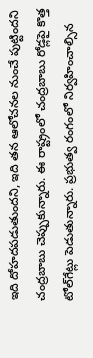ఇది దోహదపడుతుందని, ఇది తన ఆలోచనల నుంచే పుట్టిందని చంద్రబాబు చెప్పుకున్నారు. ఈ రాష్ట్రంలో చంద్రబాబు రోడ్లపై కొత్త టోల్‌గేట్లు పెడుతున్నారు. ప్రభుత్వ రంగంలో నిర్వహించాల్సిన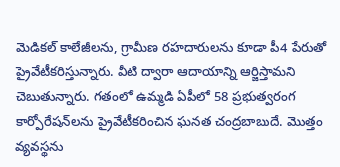మెడికల్ కాలేజీలను, గ్రామీణ రహదారులను కూడా పీ4 పేరుతో ప్రైవేటీకరిస్తున్నారు. వీటి ద్వారా ఆదాయాన్ని ఆర్జిస్తామని చెబుతున్నారు. గతంలో ఉమ్మడి ఏపీలో 58 ప్రభుత్వరంగ కార్పోరేషన్‌లను ప్రైవేటీకరించిన ఘనత చంద్రబాబుదే. మొత్తం వ్యవస్థను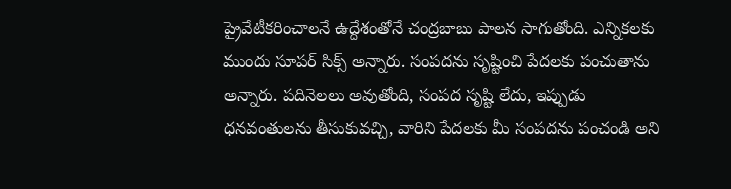ప్రైవేటీకరించాలనే ఉద్దేశంతోనే చంద్రబాబు పాలన సాగుతోంది. ఎన్నికలకు ముందు సూపర్‌ సిక్స్ అన్నారు. సంపదను సృష్టించి పేదలకు పంచుతాను అన్నారు. పదినెలలు అవుతోంది, సంపద సృష్టి లేదు, ఇప్పుడు ధనవంతులను తీసుకువచ్చి, వారిని పేదలకు మీ సంపదను పంచండి అని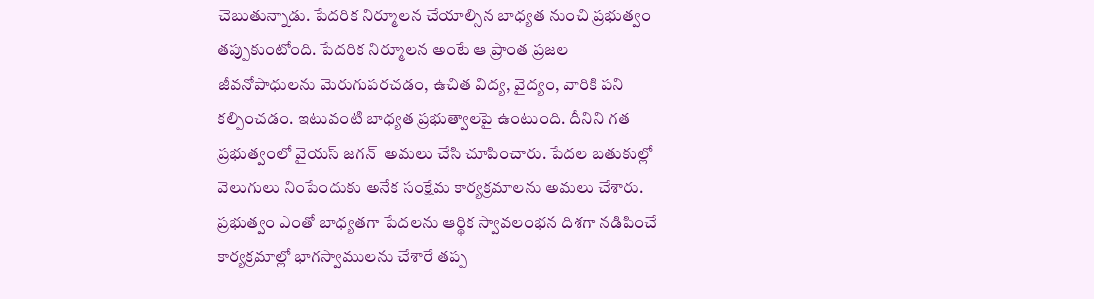చెబుతున్నాడు. పేదరిక నిర్మూలన చేయాల్సిన బాధ్యత నుంచి ప్రభుత్వం తప్పుకుంటోంది. పేదరిక నిర్మూలన అంటే ఆ ప్రాంత ప్రజల జీవనోపాధులను మెరుగుపరచడం, ఉచిత విద్య, వైద్యం, వారికి పని కల్పించడం. ఇటువంటి బాధ్యత ప్రభుత్వాలపై ఉంటుంది. దీనిని గత ప్రభుత్వంలో వైయస్ జగన్  అమలు చేసి చూపించారు. పేదల బతుకుల్లో వెలుగులు నింపేందుకు అనేక సంక్షేమ కార్యక్రమాలను అమలు చేశారు. ప్రభుత్వం ఎంతో బాధ్యతగా పేదలను ఆర్థిక స్వావలంభన దిశగా నడిపించే కార్యక్రమాల్లో భాగస్వాములను చేశారే తప్ప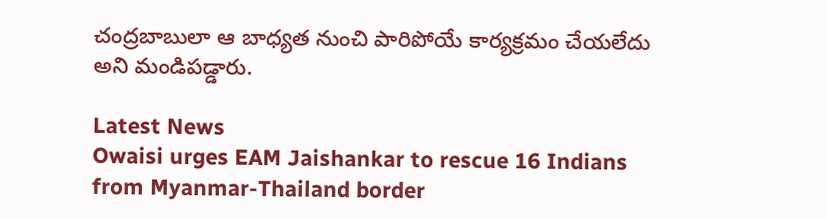చంద్రబాబులా ఆ బాధ్యత నుంచి పారిపోయే కార్యక్రమం చేయలేదు అని మండిపడ్డారు.

Latest News
Owaisi urges EAM Jaishankar to rescue 16 Indians from Myanmar-Thailand border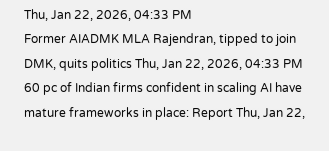Thu, Jan 22, 2026, 04:33 PM
Former AIADMK MLA Rajendran, tipped to join DMK, quits politics Thu, Jan 22, 2026, 04:33 PM
60 pc of Indian firms confident in scaling AI have mature frameworks in place: Report Thu, Jan 22,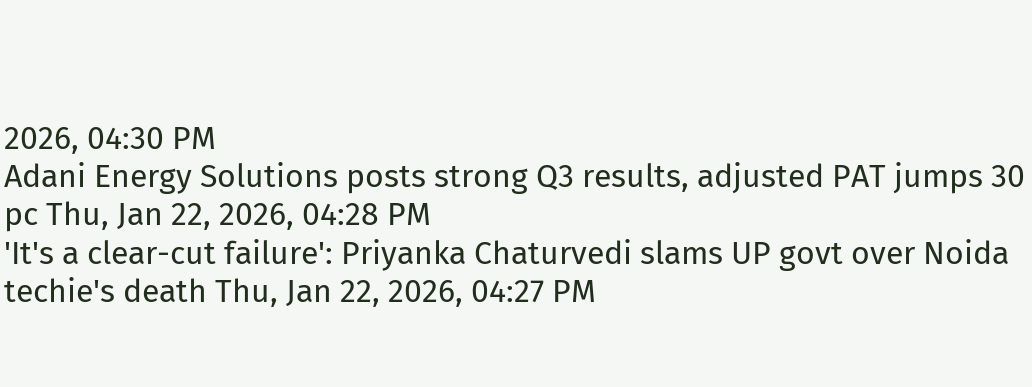2026, 04:30 PM
Adani Energy Solutions posts strong Q3 results, adjusted PAT jumps 30 pc Thu, Jan 22, 2026, 04:28 PM
'It's a clear-cut failure': Priyanka Chaturvedi slams UP govt over Noida techie's death Thu, Jan 22, 2026, 04:27 PM